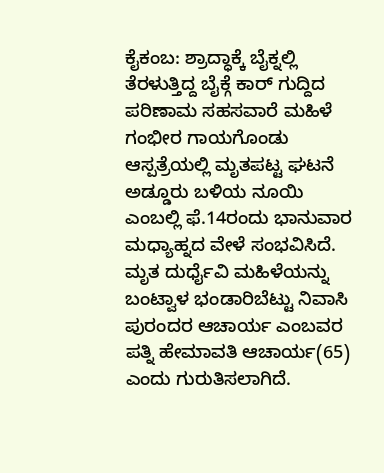ಕೈಕಂಬ: ಶ್ರಾದ್ಧಾಕ್ಕೆ ಬೈಕ್ನಲ್ಲಿ ತೆರಳುತ್ತಿದ್ದ ಬೈಕ್ಗೆ ಕಾರ್ ಗುದ್ದಿದ ಪರಿಣಾಮ ಸಹಸವಾರೆ ಮಹಿಳೆ ಗಂಭೀರ ಗಾಯಗೊಂಡು ಆಸ್ಪತ್ರೆಯಲ್ಲಿ ಮೃತಪಟ್ಟ ಘಟನೆ ಅಡ್ಡೂರು ಬಳಿಯ ನೂಯಿ ಎಂಬಲ್ಲಿ ಫೆ.14ರಂದು ಭಾನುವಾರ ಮಧ್ಯಾಹ್ನದ ವೇಳೆ ಸಂಭವಿಸಿದೆ. ಮೃತ ದುರ್ಧೈವಿ ಮಹಿಳೆಯನ್ನು ಬಂಟ್ವಾಳ ಭಂಡಾರಿಬೆಟ್ಟು ನಿವಾಸಿ ಪುರಂದರ ಆಚಾರ್ಯ ಎಂಬವರ ಪತ್ನಿ ಹೇಮಾವತಿ ಆಚಾರ್ಯ(65) ಎಂದು ಗುರುತಿಸಲಾಗಿದೆ.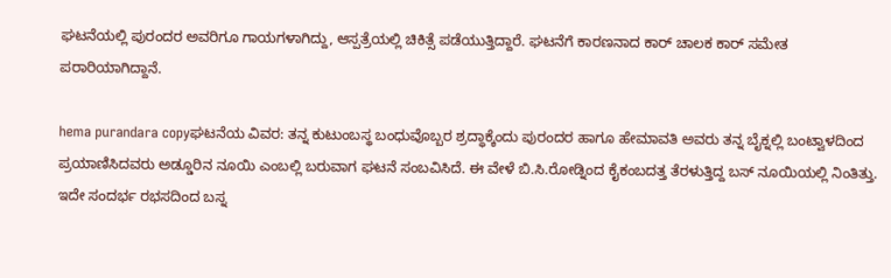ಘಟನೆಯಲ್ಲಿ ಪುರಂದರ ಅವರಿಗೂ ಗಾಯಗಳಾಗಿದ್ದು, ಆಸ್ಪತ್ರೆಯಲ್ಲಿ ಚಿಕಿತ್ಸೆ ಪಡೆಯುತ್ತಿದ್ದಾರೆ. ಘಟನೆಗೆ ಕಾರಣನಾದ ಕಾರ್ ಚಾಲಕ ಕಾರ್ ಸಮೇತ ಪರಾರಿಯಾಗಿದ್ದಾನೆ.

hema purandara copyಘಟನೆಯ ವಿವರ: ತನ್ನ ಕುಟುಂಬಸ್ಥ ಬಂಧುವೊಬ್ಬರ ಶ್ರದ್ಧಾಕ್ಕೆಂದು ಪುರಂದರ ಹಾಗೂ ಹೇಮಾವತಿ ಅವರು ತನ್ನ ಬೈಕ್ನಲ್ಲಿ ಬಂಟ್ವಾಳದಿಂದ ಪ್ರಯಾಣಿಸಿದವರು ಅಡ್ಡೂರಿನ ನೂಯಿ ಎಂಬಲ್ಲಿ ಬರುವಾಗ ಘಟನೆ ಸಂಬವಿಸಿದೆ. ಈ ವೇಳೆ ಬಿ.ಸಿ.ರೋಡ್ನಿಂದ ಕೈಕಂಬದತ್ತ ತೆರಳುತ್ತಿದ್ದ ಬಸ್ ನೂಯಿಯಲ್ಲಿ ನಿಂತಿತ್ತು. ಇದೇ ಸಂದರ್ಭ ರಭಸದಿಂದ ಬಸ್ನ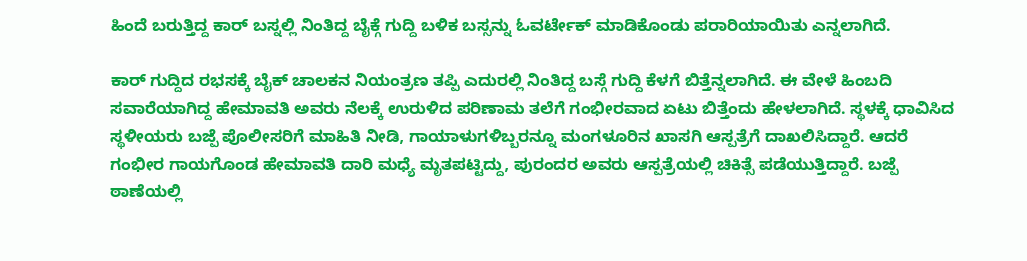ಹಿಂದೆ ಬರುತ್ತಿದ್ದ ಕಾರ್ ಬಸ್ನಲ್ಲಿ ನಿಂತಿದ್ದ ಬೈಕ್ಗೆ ಗುದ್ದಿ ಬಳಿಕ ಬಸ್ಸನ್ನು ಓವರ್ಟೇಕ್ ಮಾಡಿಕೊಂಡು ಪರಾರಿಯಾಯಿತು ಎನ್ನಲಾಗಿದೆ.

ಕಾರ್ ಗುದ್ದಿದ ರಭಸಕ್ಕೆ ಬೈಕ್ ಚಾಲಕನ ನಿಯಂತ್ರಣ ತಪ್ಪಿ ಎದುರಲ್ಲಿ ನಿಂತಿದ್ದ ಬಸ್ಗೆ ಗುದ್ದಿ ಕೆಳಗೆ ಬಿತ್ತೆನ್ನಲಾಗಿದೆ. ಈ ವೇಳೆ ಹಿಂಬದಿ ಸವಾರೆಯಾಗಿದ್ದ ಹೇಮಾವತಿ ಅವರು ನೆಲಕ್ಕೆ ಉರುಳಿದ ಪರಿಣಾಮ ತಲೆಗೆ ಗಂಭೀರವಾದ ಏಟು ಬಿತ್ತೆಂದು ಹೇಳಲಾಗಿದೆ. ಸ್ಥಳಕ್ಕೆ ಧಾವಿಸಿದ ಸ್ಥಳೀಯರು ಬಜ್ಪೆ ಪೊಲೀಸರಿಗೆ ಮಾಹಿತಿ ನೀಡಿ, ಗಾಯಾಳುಗಳಿಬ್ಬರನ್ನೂ ಮಂಗಳೂರಿನ ಖಾಸಗಿ ಆಸ್ಪತ್ರೆಗೆ ದಾಖಲಿಸಿದ್ದಾರೆ. ಆದರೆ ಗಂಭೀರ ಗಾಯಗೊಂಡ ಹೇಮಾವತಿ ದಾರಿ ಮಧ್ಯೆ ಮೃತಪಟ್ಟಿದ್ದು, ಪುರಂದರ ಅವರು ಆಸ್ಪತ್ರೆಯಲ್ಲಿ ಚಿಕಿತ್ಸೆ ಪಡೆಯುತ್ತಿದ್ದಾರೆ. ಬಜ್ಪೆ ಠಾಣೆಯಲ್ಲಿ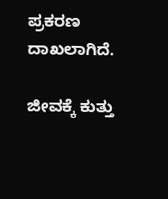ಪ್ರಕರಣ ದಾಖಲಾಗಿದೆ.

ಜೀವಕ್ಕೆ ಕುತ್ತು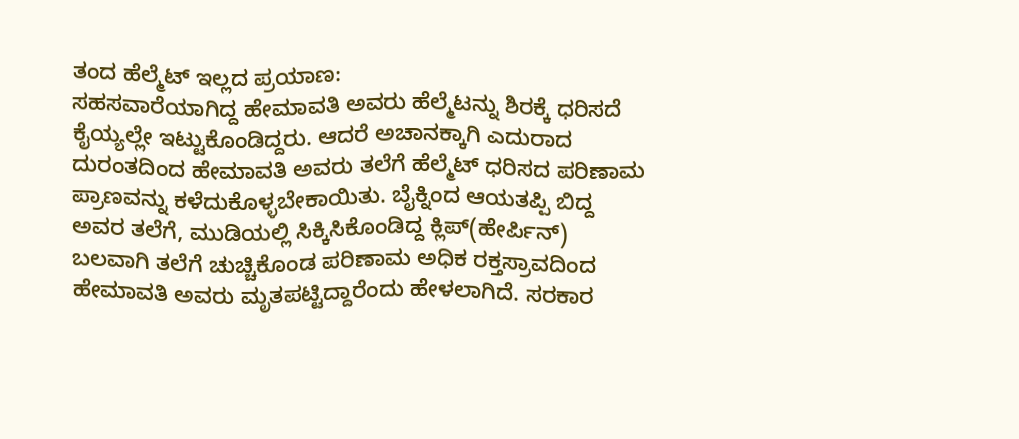ತಂದ ಹೆಲ್ಮೆಟ್ ಇಲ್ಲದ ಪ್ರಯಾಣ:
ಸಹಸವಾರೆಯಾಗಿದ್ದ ಹೇಮಾವತಿ ಅವರು ಹೆಲ್ಮೆಟನ್ನು ಶಿರಕ್ಕೆ ಧರಿಸದೆ ಕೈಯ್ಯಲ್ಲೇ ಇಟ್ಟುಕೊಂಡಿದ್ದರು. ಆದರೆ ಅಚಾನಕ್ಕಾಗಿ ಎದುರಾದ ದುರಂತದಿಂದ ಹೇಮಾವತಿ ಅವರು ತಲೆಗೆ ಹೆಲ್ಮೆಟ್ ಧರಿಸದ ಪರಿಣಾಮ ಪ್ರಾಣವನ್ನು ಕಳೆದುಕೊಳ್ಳಬೇಕಾಯಿತು. ಬೈಕ್ನಿಂದ ಆಯತಪ್ಪಿ ಬಿದ್ದ ಅವರ ತಲೆಗೆ, ಮುಡಿಯಲ್ಲಿ ಸಿಕ್ಕಿಸಿಕೊಂಡಿದ್ದ ಕ್ಲಿಪ್(ಹೇರ್ಪಿನ್) ಬಲವಾಗಿ ತಲೆಗೆ ಚುಚ್ಚಿಕೊಂಡ ಪರಿಣಾಮ ಅಧಿಕ ರಕ್ತಸ್ರಾವದಿಂದ ಹೇಮಾವತಿ ಅವರು ಮೃತಪಟ್ಟಿದ್ದಾರೆಂದು ಹೇಳಲಾಗಿದೆ. ಸರಕಾರ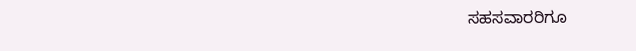ಸಹಸವಾರರಿಗೂ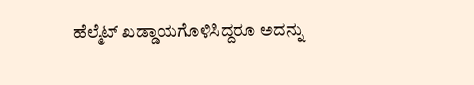ಹೆಲ್ಮೆಟ್ ಖಡ್ಡಾಯಗೊಳಿಸಿದ್ದರೂ ಅದನ್ನು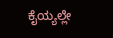ಕೈಯ್ಯಲ್ಲೇ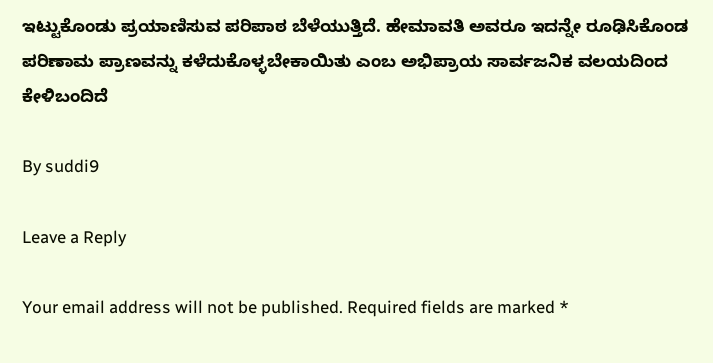ಇಟ್ಟುಕೊಂಡು ಪ್ರಯಾಣಿಸುವ ಪರಿಪಾಠ ಬೆಳೆಯುತ್ತಿದೆ. ಹೇಮಾವತಿ ಅವರೂ ಇದನ್ನೇ ರೂಢಿಸಿಕೊಂಡ ಪರಿಣಾಮ ಪ್ರಾಣವನ್ನು ಕಳೆದುಕೊಳ್ಳಬೇಕಾಯಿತು ಎಂಬ ಅಭಿಪ್ರಾಯ ಸಾರ್ವಜನಿಕ ವಲಯದಿಂದ ಕೇಳಿಬಂದಿದೆ

By suddi9

Leave a Reply

Your email address will not be published. Required fields are marked *